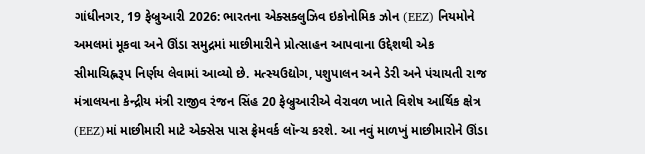ગાંધીનગર, 19 ફેબ્રુઆરી 2026: ભારતના એક્સક્લુઝિવ ઇકોનોમિક ઝોન (EEZ) નિયમોને અમલમાં મૂકવા અને ઊંડા સમુદ્રમાં માછીમારીને પ્રોત્સાહન આપવાના ઉદ્દેશથી એક સીમાચિહ્નરૂપ નિર્ણય લેવામાં આવ્યો છે. મત્સ્યઉદ્યોગ, પશુપાલન અને ડેરી અને પંચાયતી રાજ મંત્રાલયના કેન્દ્રીય મંત્રી રાજીવ રંજન સિંહ 20 ફેબ્રુઆરીએ વેરાવળ ખાતે વિશેષ આર્થિક ક્ષેત્ર (EEZ)માં માછીમારી માટે એક્સેસ પાસ ફ્રેમવર્ક લૉન્ચ કરશે. આ નવું માળખું માછીમારોને ઊંડા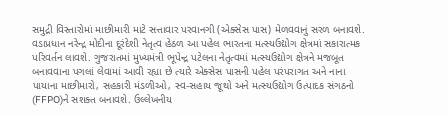સમુદ્રી વિસ્તારોમાં માછીમારી માટે સત્તાવાર પરવાનગી (એક્સેસ પાસ) મેળવવાનું સરળ બનાવશે.
વડાપ્રધાન નરેન્દ્ર મોદીના દૂરંદેશી નેતૃત્વ હેઠળ આ પહેલ ભારતના મત્સ્યઉદ્યોગ ક્ષેત્રમાં સકારાત્મક પરિવર્તન લાવશે. ગુજરાતમાં મુખ્યમંત્રી ભૂપેન્દ્ર પટેલના નેતૃત્વમાં મત્સ્યઉદ્યોગ ક્ષેત્રને મજબૂત બનાવવાના પગલાં લેવામાં આવી રહ્યા છે ત્યારે એક્સેસ પાસની પહેલ પરંપરાગત અને નાના પાયાના માછીમારો, સહકારી મંડળીઓ, સ્વ-સહાય જૂથો અને મત્સ્યઉદ્યોગ ઉત્પાદક સંગઠનો (FFPO)ને સશક્ત બનાવશે. ઉલ્લેખનીય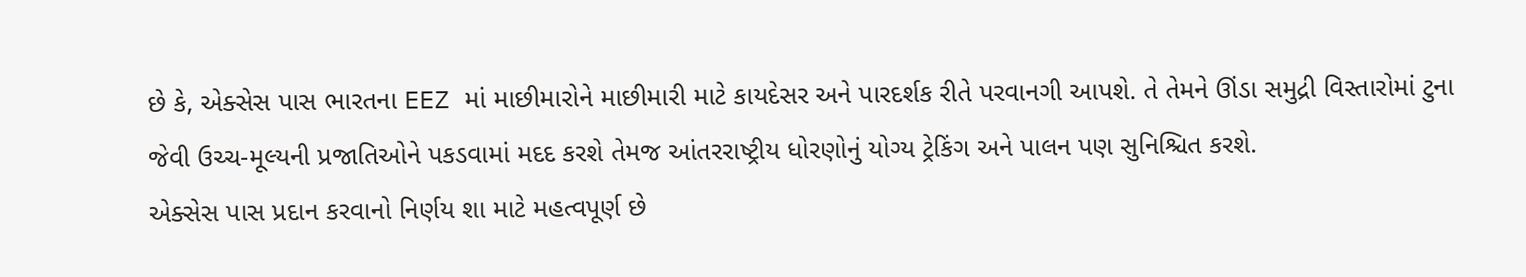છે કે, એક્સેસ પાસ ભારતના EEZ માં માછીમારોને માછીમારી માટે કાયદેસર અને પારદર્શક રીતે પરવાનગી આપશે. તે તેમને ઊંડા સમુદ્રી વિસ્તારોમાં ટુના જેવી ઉચ્ચ-મૂલ્યની પ્રજાતિઓને પકડવામાં મદદ કરશે તેમજ આંતરરાષ્ટ્રીય ધોરણોનું યોગ્ય ટ્રેકિંગ અને પાલન પણ સુનિશ્ચિત કરશે.
એક્સેસ પાસ પ્રદાન કરવાનો નિર્ણય શા માટે મહત્વપૂર્ણ છે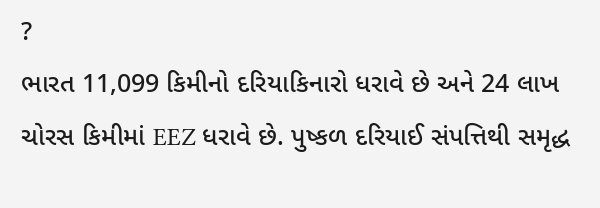?
ભારત 11,099 કિમીનો દરિયાકિનારો ધરાવે છે અને 24 લાખ ચોરસ કિમીમાં EEZ ધરાવે છે. પુષ્કળ દરિયાઈ સંપત્તિથી સમૃદ્ધ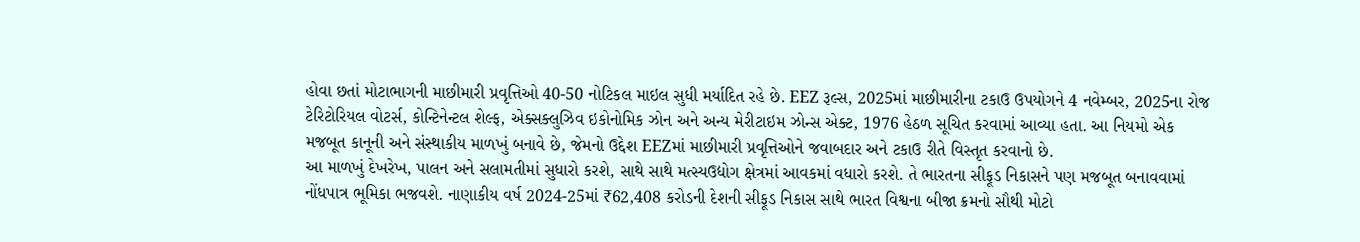હોવા છતાં મોટાભાગની માછીમારી પ્રવૃત્તિઓ 40-50 નોટિકલ માઇલ સુધી મર્યાદિત રહે છે. EEZ રૂલ્સ, 2025માં માછીમારીના ટકાઉ ઉપયોગને 4 નવેમ્બર, 2025ના રોજ ટેરિટોરિયલ વોટર્સ, કોન્ટિનેન્ટલ શેલ્ફ, એક્સક્લુઝિવ ઇકોનોમિક ઝોન અને અન્ય મેરીટાઇમ ઝોન્સ એક્ટ, 1976 હેઠળ સૂચિત કરવામાં આવ્યા હતા. આ નિયમો એક મજબૂત કાનૂની અને સંસ્થાકીય માળખું બનાવે છે, જેમનો ઉદ્દેશ EEZમાં માછીમારી પ્રવૃત્તિઓને જવાબદાર અને ટકાઉ રીતે વિસ્તૃત કરવાનો છે.
આ માળખું દેખરેખ, પાલન અને સલામતીમાં સુધારો કરશે, સાથે સાથે મત્સ્યઉદ્યોગ ક્ષેત્રમાં આવકમાં વધારો કરશે. તે ભારતના સીફૂડ નિકાસને પણ મજબૂત બનાવવામાં નોંધપાત્ર ભૂમિકા ભજવશે. નાણાકીય વર્ષ 2024-25માં ₹62,408 કરોડની દેશની સીફૂડ નિકાસ સાથે ભારત વિશ્વના બીજા ક્રમનો સૌથી મોટો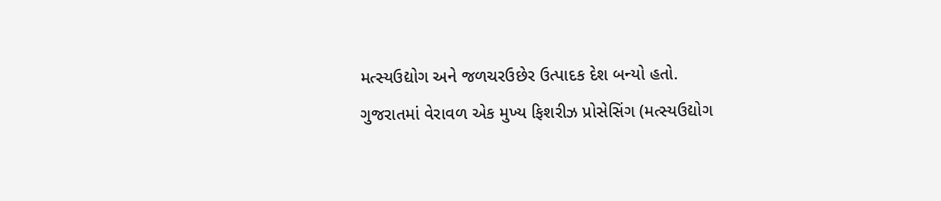મત્સ્યઉદ્યોગ અને જળચરઉછેર ઉત્પાદક દેશ બન્યો હતો.
ગુજરાતમાં વેરાવળ એક મુખ્ય ફિશરીઝ પ્રોસેસિંગ (મત્સ્યઉદ્યોગ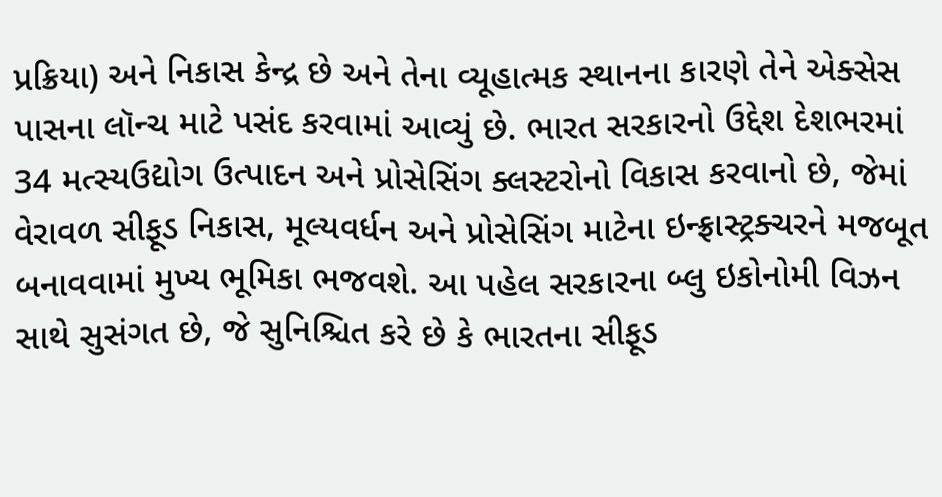પ્રક્રિયા) અને નિકાસ કેન્દ્ર છે અને તેના વ્યૂહાત્મક સ્થાનના કારણે તેને એક્સેસ પાસના લૉન્ચ માટે પસંદ કરવામાં આવ્યું છે. ભારત સરકારનો ઉદ્દેશ દેશભરમાં 34 મત્સ્યઉદ્યોગ ઉત્પાદન અને પ્રોસેસિંગ ક્લસ્ટરોનો વિકાસ કરવાનો છે, જેમાં વેરાવળ સીફૂડ નિકાસ, મૂલ્યવર્ધન અને પ્રોસેસિંગ માટેના ઇન્ફ્રાસ્ટ્રક્ચરને મજબૂત બનાવવામાં મુખ્ય ભૂમિકા ભજવશે. આ પહેલ સરકારના બ્લુ ઇકોનોમી વિઝન સાથે સુસંગત છે, જે સુનિશ્ચિત કરે છે કે ભારતના સીફૂડ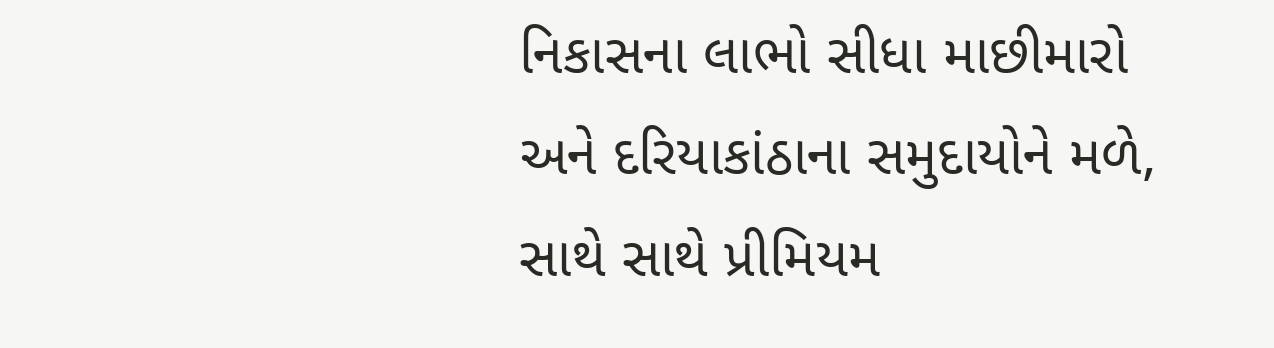નિકાસના લાભો સીધા માછીમારો અને દરિયાકાંઠાના સમુદાયોને મળે, સાથે સાથે પ્રીમિયમ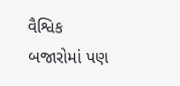વૈશ્વિક બજારોમાં પણ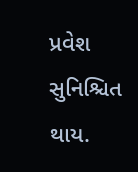પ્રવેશ સુનિશ્ચિત થાય.